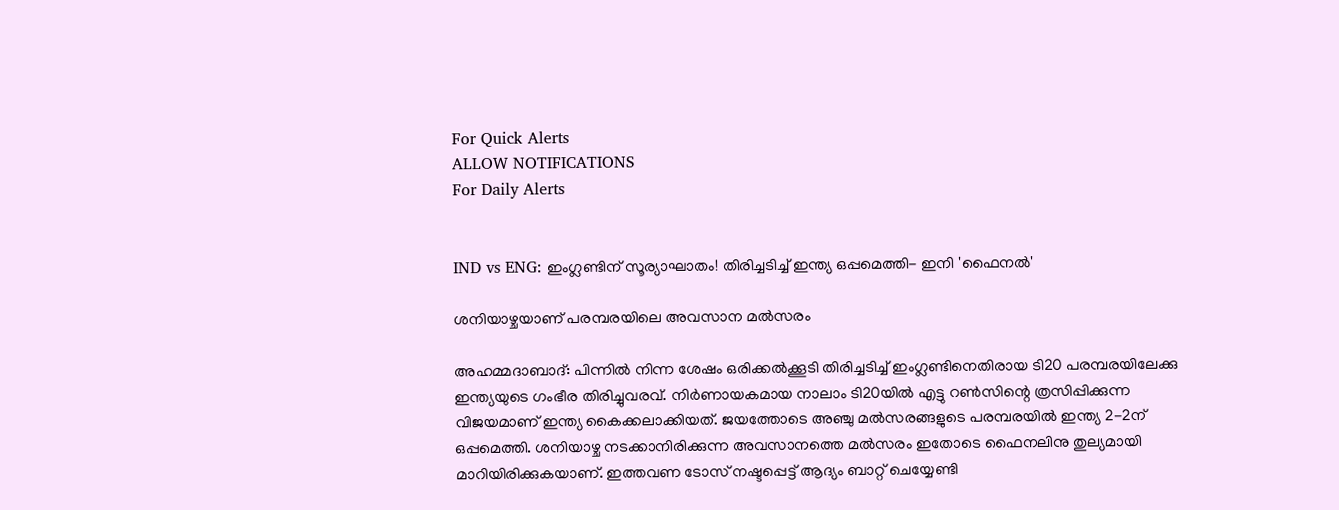For Quick Alerts
ALLOW NOTIFICATIONS
For Daily Alerts


IND vs ENG: ഇംഗ്ലണ്ടിന് സൂര്യാഘാതം! തിരിച്ചടിച്ച് ഇന്ത്യ ഒപ്പമെത്തി- ഇനി 'ഫൈനല്‍'

ശനിയാഴ്ചയാണ് പരമ്പരയിലെ അവസാന മല്‍സരം

അഹമ്മദാബാദ്: പിന്നില്‍ നിന്ന ശേഷം ഒരിക്കല്‍ക്കൂടി തിരിച്ചടിച്ച് ഇംഗ്ലണ്ടിനെതിരായ ടി20 പരമ്പരയിലേക്കു ഇന്ത്യയുടെ ഗംഭീര തിരിച്ചുവരവ്. നിര്‍ണായകമായ നാലാം ടി20യില്‍ എട്ടു റണ്‍സിന്റെ ത്രസിപ്പിക്കുന്ന വിജയമാണ് ഇന്ത്യ കൈക്കലാക്കിയത്. ജയത്തോടെ അഞ്ചു മല്‍സരങ്ങളുടെ പരമ്പരയില്‍ ഇന്ത്യ 2-2ന് ഒപ്പമെത്തി. ശനിയാഴ്ച നടക്കാനിരിക്കുന്ന അവസാനത്തെ മല്‍സരം ഇതോടെ ഫൈനലിനു തുല്യമായി മാറിയിരിക്കുകയാണ്. ഇത്തവണ ടോസ് നഷ്ടപ്പെട്ട് ആദ്യം ബാറ്റ് ചെയ്യേണ്ടി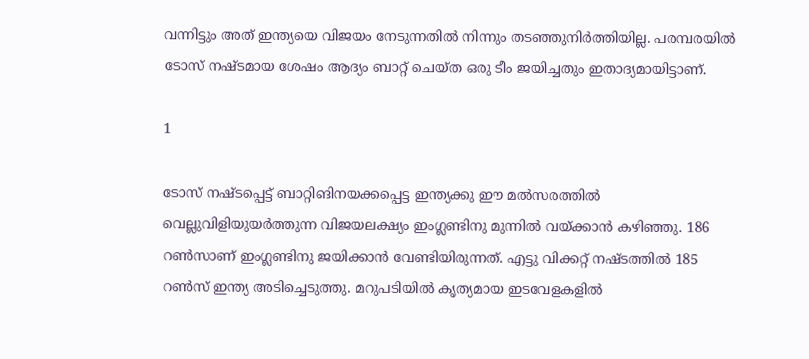വന്നിട്ടും അത് ഇന്ത്യയെ വിജയം നേടുന്നതില്‍ നിന്നും തടഞ്ഞുനിര്‍ത്തിയില്ല. പരമ്പരയില്‍ ടോസ് നഷ്ടമായ ശേഷം ആദ്യം ബാറ്റ് ചെയ്ത ഒരു ടീം ജയിച്ചതും ഇതാദ്യമായിട്ടാണ്.

1

ടോസ് നഷ്ടപ്പെട്ട് ബാറ്റിങിനയക്കപ്പെട്ട ഇന്ത്യക്കു ഈ മല്‍സരത്തില്‍ വെല്ലുവിളിയുയര്‍ത്തുന്ന വിജയലക്ഷ്യം ഇംഗ്ലണ്ടിനു മുന്നില്‍ വയ്ക്കാന്‍ കഴിഞ്ഞു. 186 റണ്‍സാണ് ഇംഗ്ലണ്ടിനു ജയിക്കാന്‍ വേണ്ടിയിരുന്നത്. എട്ടു വിക്കറ്റ് നഷ്ടത്തില്‍ 185 റണ്‍സ് ഇന്ത്യ അടിച്ചെടുത്തു. മറുപടിയില്‍ കൃത്യമായ ഇടവേളകളില്‍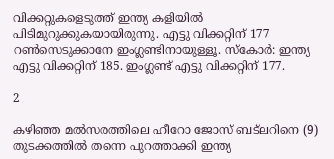വിക്കറ്റുകളെടുത്ത് ഇന്ത്യ കളിയില്‍ പിടിമുറുക്കുകയായിരുന്നു. എട്ടു വിക്കറ്റിന് 177 റണ്‍സെടുക്കാനേ ഇംഗ്ലണ്ടിനായുള്ളൂ. സ്‌കോര്‍: ഇന്ത്യ എട്ടു വിക്കറ്റിന് 185. ഇംഗ്ലണ്ട് എട്ടു വിക്കറ്റിന് 177.

2

കഴിഞ്ഞ മല്‍സരത്തിലെ ഹീറോ ജോസ് ബട്‌ലറിനെ (9) തുടക്കത്തില്‍ തന്നെ പുറത്താക്കി ഇന്ത്യ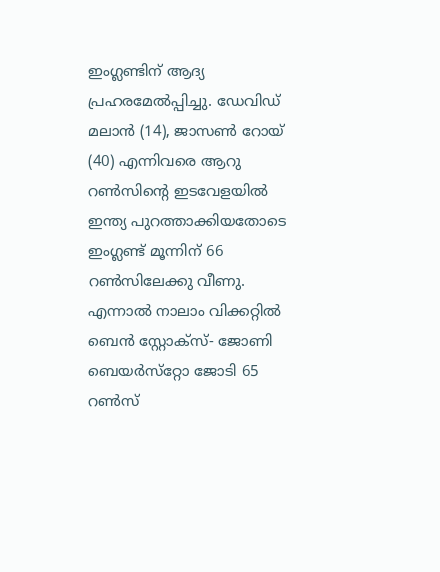ഇംഗ്ലണ്ടിന് ആദ്യ പ്രഹരമേല്‍പ്പിച്ചു. ഡേവിഡ് മലാന്‍ (14), ജാസണ്‍ റോയ് (40) എന്നിവരെ ആറു റണ്‍സിന്റെ ഇടവേളയില്‍ ഇന്ത്യ പുറത്താക്കിയതോടെ ഇംഗ്ലണ്ട് മൂന്നിന് 66 റണ്‍സിലേക്കു വീണു. എന്നാല്‍ നാലാം വിക്കറ്റില്‍ ബെന്‍ സ്റ്റോക്‌സ്- ജോണി ബെയര്‍സ്‌റ്റോ ജോടി 65 റണ്‍സ്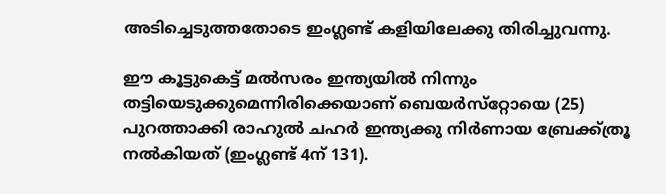അടിച്ചെടുത്തതോടെ ഇംഗ്ലണ്ട് കളിയിലേക്കു തിരിച്ചുവന്നു.

ഈ കൂട്ടുകെട്ട് മല്‍സരം ഇന്ത്യയില്‍ നിന്നും തട്ടിയെടുക്കുമെന്നിരിക്കെയാണ് ബെയര്‍സ്‌റ്റോയെ (25) പുറത്താക്കി രാഹുല്‍ ചഹര്‍ ഇന്ത്യക്കു നിര്‍ണായ ബ്രേക്ക്ത്രൂ നല്‍കിയത് (ഇംഗ്ലണ്ട് 4ന് 131).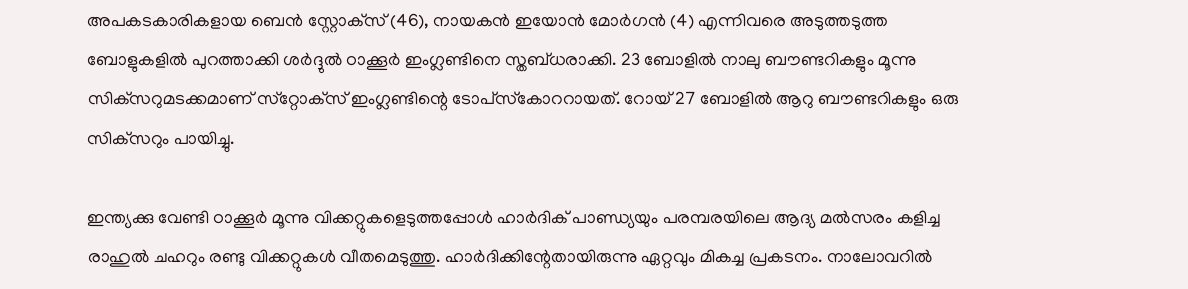അപകടകാരികളായ ബെന്‍ സ്റ്റോക്‌സ് (46), നായകന്‍ ഇയോന്‍ മോര്‍ഗന്‍ (4) എന്നിവരെ അടുത്തടുത്ത ബോളുകളില്‍ പുറത്താക്കി ശര്‍ദ്ദുല്‍ ഠാക്കൂര്‍ ഇംഗ്ലണ്ടിനെ സ്തബ്ധരാക്കി. 23 ബോളില്‍ നാലു ബൗണ്ടറികളും മൂന്നു സിക്‌സറുമടക്കമാണ് സ്‌റ്റോക്‌സ് ഇംഗ്ലണ്ടിന്റെ ടോപ്‌സ്‌കോററായത്. റോയ് 27 ബോളില്‍ ആറു ബൗണ്ടറികളും ഒരു സിക്‌സറും പായിച്ചു.

ഇന്ത്യക്കു വേണ്ടി ഠാക്കൂര്‍ മൂന്നു വിക്കറ്റുകളെടുത്തപ്പോള്‍ ഹാര്‍ദിക് പാണ്ഡ്യയും പരമ്പരയിലെ ആദ്യ മല്‍സരം കളിച്ച രാഹുല്‍ ചഹറും രണ്ടു വിക്കറ്റുകള്‍ വീതമെടുത്തു. ഹാര്‍ദിക്കിന്റേതായിരുന്നു ഏറ്റവും മികച്ച പ്രകടനം. നാലോവറില്‍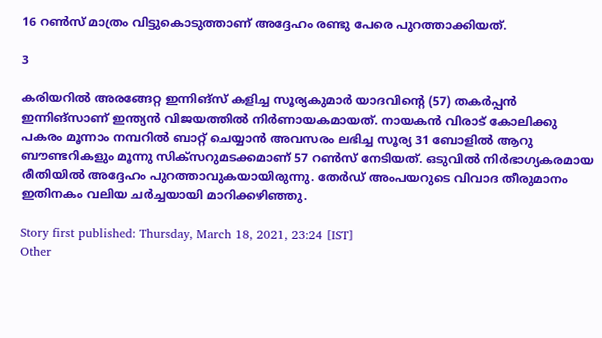16 റണ്‍സ് മാത്രം വിട്ടുകൊടുത്താണ് അദ്ദേഹം രണ്ടു പേരെ പുറത്താക്കിയത്.

3

കരിയറില്‍ അരങ്ങേറ്റ ഇന്നിങ്‌സ് കളിച്ച സൂര്യകുമാര്‍ യാദവിന്റെ (57) തകര്‍പ്പന്‍ ഇന്നിങ്‌സാണ് ഇന്ത്യന്‍ വിജയത്തില്‍ നിര്‍ണായകമായത്. നായകന്‍ വിരാട് കോലിക്കു പകരം മൂന്നാം നമ്പറില്‍ ബാറ്റ് ചെയ്യാന്‍ അവസരം ലഭിച്ച സൂര്യ 31 ബോളില്‍ ആറു ബൗണ്ടറികളും മൂന്നു സിക്‌സറുമടക്കമാണ് 57 റണ്‍സ് നേടിയത്. ഒടുവില്‍ നിര്‍ഭാഗ്യകരമായ രീതിയില്‍ അദ്ദേഹം പുറത്താവുകയായിരുന്നു. തേര്‍ഡ് അംപയറുടെ വിവാദ തീരുമാനം ഇതിനകം വലിയ ചര്‍ച്ചയായി മാറിക്കഴിഞ്ഞു.

Story first published: Thursday, March 18, 2021, 23:24 [IST]
Other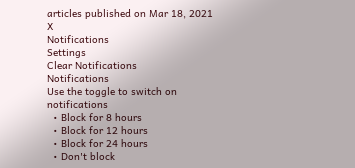articles published on Mar 18, 2021
X
Notifications
Settings
Clear Notifications
Notifications
Use the toggle to switch on notifications
  • Block for 8 hours
  • Block for 12 hours
  • Block for 24 hours
  • Don't block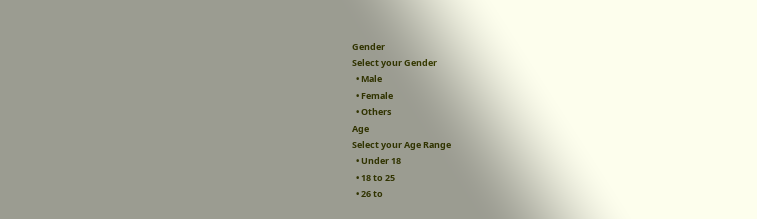Gender
Select your Gender
  • Male
  • Female
  • Others
Age
Select your Age Range
  • Under 18
  • 18 to 25
  • 26 to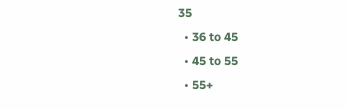35
  • 36 to 45
  • 45 to 55
  • 55+